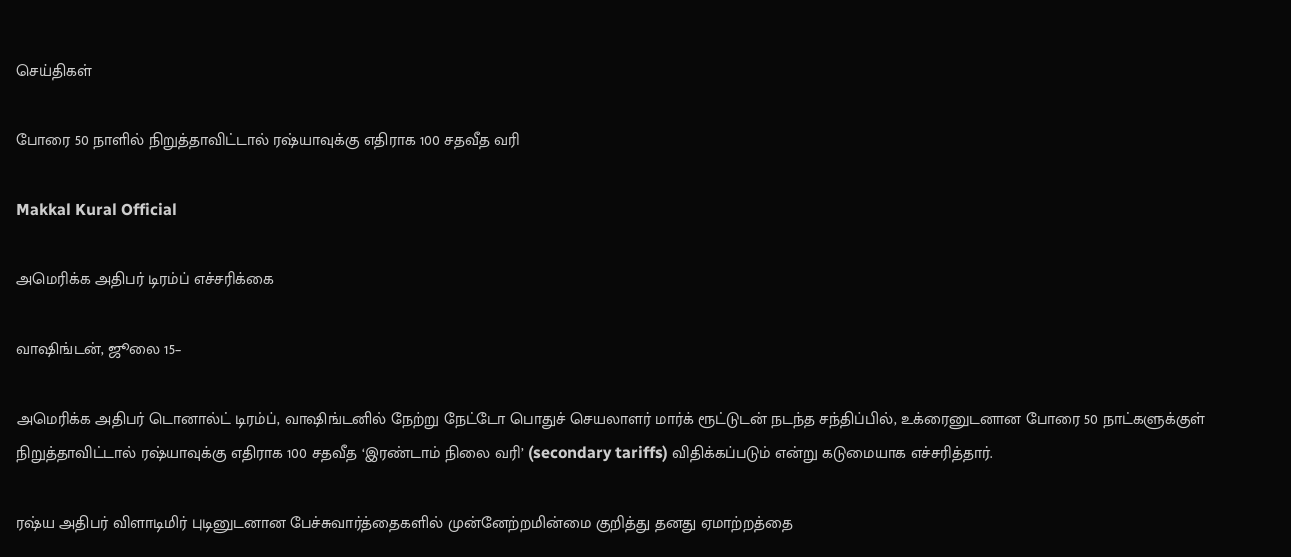செய்திகள்

போரை 50 நாளில் நிறுத்தாவிட்டால் ரஷ்யாவுக்கு எதிராக 100 சதவீத வரி

Makkal Kural Official

அமெரிக்க அதிபர் டிரம்ப் எச்சரிக்கை

வாஷிங்டன், ஜூலை 15–

அமெரிக்க அதிபர் டொனால்ட் டிரம்ப், வாஷிங்டனில் நேற்று நேட்டோ பொதுச் செயலாளர் மார்க் ரூட்டுடன் நடந்த சந்திப்பில், உக்ரைனுடனான போரை 50 நாட்களுக்குள் நிறுத்தாவிட்டால் ரஷ்யாவுக்கு எதிராக 100 சதவீத ‘இரண்டாம் நிலை வரி’ (secondary tariffs) விதிக்கப்படும் என்று கடுமையாக எச்சரித்தார்.

ரஷ்ய அதிபர் விளாடிமிர் புடினுடனான பேச்சுவார்த்தைகளில் முன்னேற்றமின்மை குறித்து தனது ஏமாற்றத்தை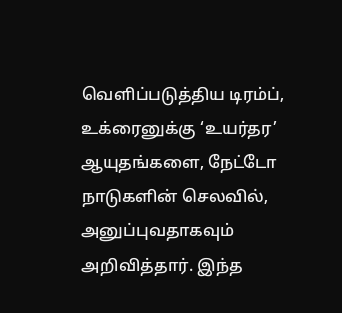வெளிப்படுத்திய டிரம்ப், உக்ரைனுக்கு ‘உயர்தர’ ஆயுதங்களை, நேட்டோ நாடுகளின் செலவில், அனுப்புவதாகவும் அறிவித்தார். இந்த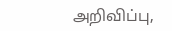அறிவிப்பு,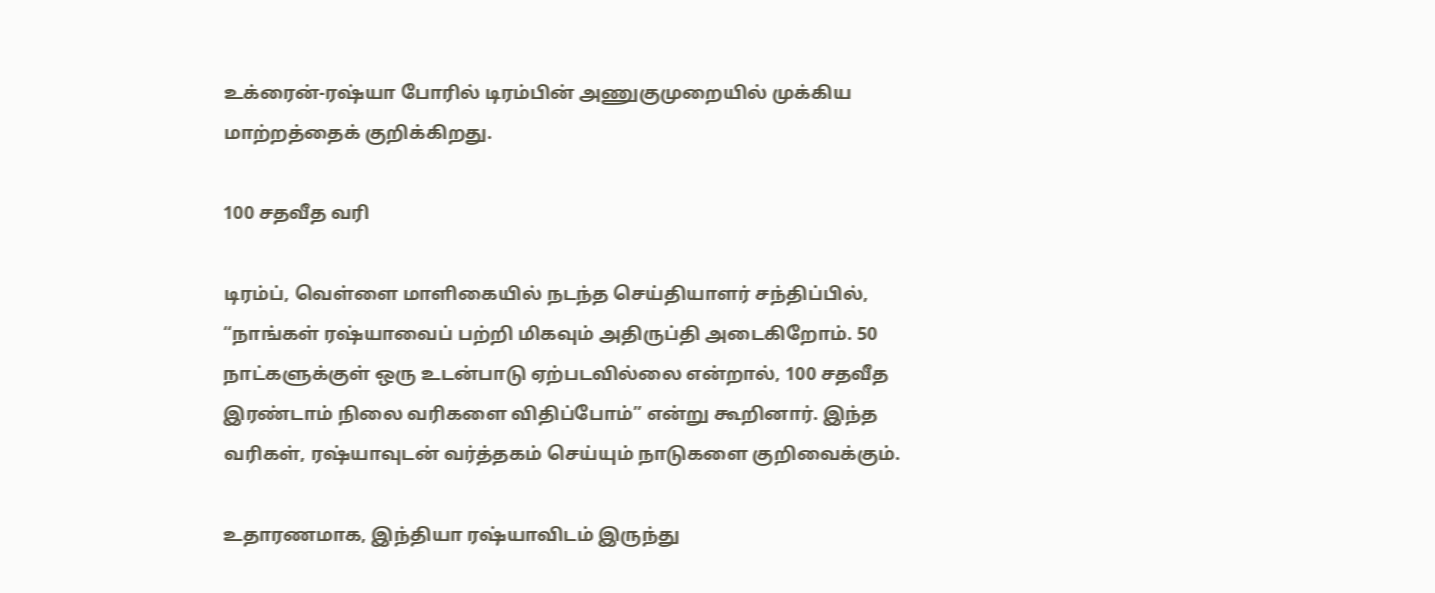உக்ரைன்-ரஷ்யா போரில் டிரம்பின் அணுகுமுறையில் முக்கிய மாற்றத்தைக் குறிக்கிறது.

100 சதவீத வரி

டிரம்ப், வெள்ளை மாளிகையில் நடந்த செய்தியாளர் சந்திப்பில், “நாங்கள் ரஷ்யாவைப் பற்றி மிகவும் அதிருப்தி அடைகிறோம். 50 நாட்களுக்குள் ஒரு உடன்பாடு ஏற்படவில்லை என்றால், 100 சதவீத இரண்டாம் நிலை வரிகளை விதிப்போம்” என்று கூறினார். இந்த வரிகள், ரஷ்யாவுடன் வர்த்தகம் செய்யும் நாடுகளை குறிவைக்கும்.

உதாரணமாக, இந்தியா ரஷ்யாவிடம் இருந்து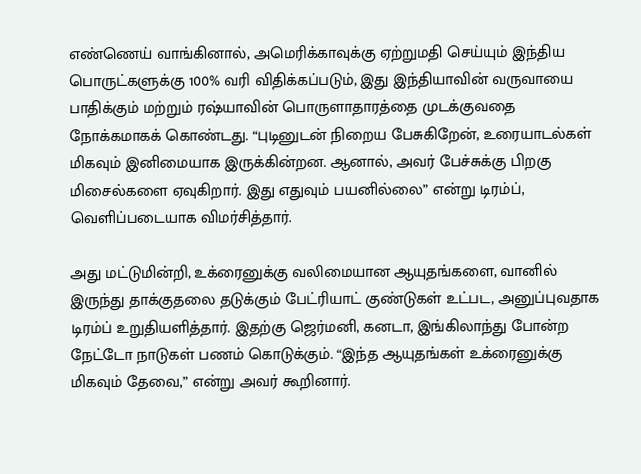எண்ணெய் வாங்கினால், அமெரிக்காவுக்கு ஏற்றுமதி செய்யும் இந்திய பொருட்களுக்கு 100% வரி விதிக்கப்படும், இது இந்தியாவின் வருவாயை பாதிக்கும் மற்றும் ரஷ்யாவின் பொருளாதாரத்தை முடக்குவதை நோக்கமாகக் கொண்டது. “புடினுடன் நிறைய பேசுகிறேன், உரையாடல்கள் மிகவும் இனிமையாக இருக்கின்றன. ஆனால், அவர் பேச்சுக்கு பிறகு மிசைல்களை ஏவுகிறார். இது எதுவும் பயனில்லை” என்று டிரம்ப், வெளிப்படையாக விமர்சித்தார்.

அது மட்டுமின்றி, உக்ரைனுக்கு வலிமையான ஆயுதங்களை, வானில் இருந்து தாக்குதலை தடுக்கும் பேட்ரியாட் குண்டுகள் உட்பட, அனுப்புவதாக டிரம்ப் உறுதியளித்தார். இதற்கு ஜெர்மனி, கனடா, இங்கிலாந்து போன்ற நேட்டோ நாடுகள் பணம் கொடுக்கும். “இந்த ஆயுதங்கள் உக்ரைனுக்கு மிகவும் தேவை,” என்று அவர் கூறினார்.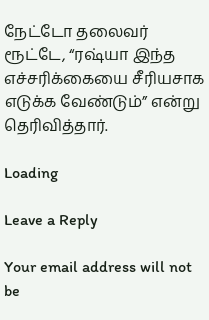நேட்டோ தலைவர் ரூட்டே, “ரஷ்யா இந்த எச்சரிக்கையை சீரியசாக எடுக்க வேண்டும்” என்று தெரிவித்தார்.

Loading

Leave a Reply

Your email address will not be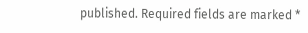published. Required fields are marked *